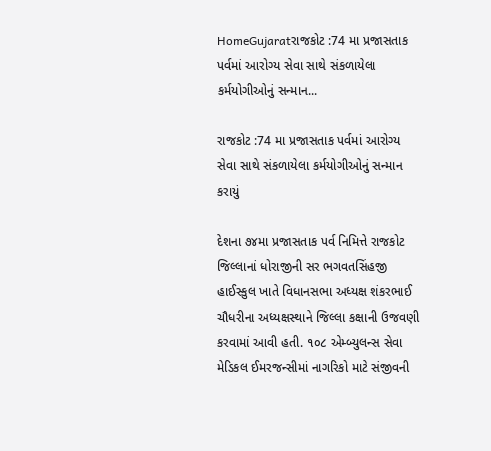HomeGujaratરાજકોટ :74 મા પ્રજાસતાક પર્વમાં આરોગ્ય સેવા સાથે સંકળાયેલા કર્મયોગીઓનું સન્માન...

રાજકોટ :74 મા પ્રજાસતાક પર્વમાં આરોગ્ય સેવા સાથે સંકળાયેલા કર્મયોગીઓનું સન્માન કરાયું

દેશના ૭૪મા પ્રજાસતાક પર્વ નિમિત્તે રાજકોટ જિલ્લાનાં ધોરાજીની સર ભગવતસિંહજી હાઈસ્કુલ ખાતે વિધાનસભા અધ્યક્ષ શંકરભાઈ ચૌધરીના અધ્યક્ષસ્થાને જિલ્લા કક્ષાની ઉજવણી કરવામાં આવી હતી. ૧૦૮ એમ્બ્યુલન્સ સેવા મેડિકલ ઈમરજન્સીમાં નાગરિકો માટે સંજીવની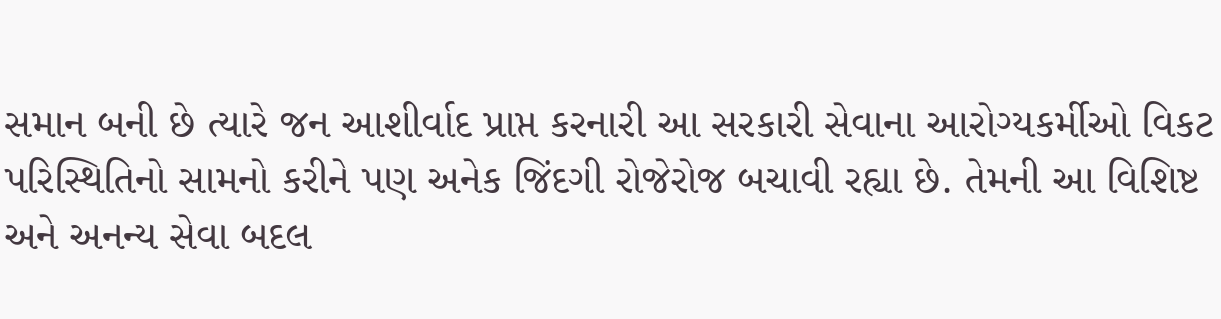સમાન બની છે ત્યારે જન આશીર્વાદ પ્રાપ્ત કરનારી આ સરકારી સેવાના આરોગ્યકર્મીઓ વિકટ પરિસ્થિતિનો સામનો કરીને પણ અનેક જિંદગી રોજેરોજ બચાવી રહ્યા છે. તેમની આ વિશિષ્ટ અને અનન્ય સેવા બદલ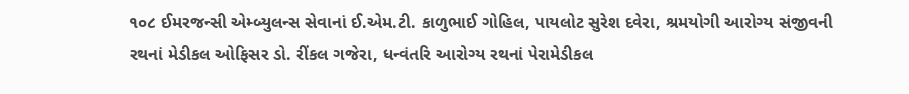૧૦૮ ઈમરજન્સી એમ્બ્યુલન્સ સેવાનાં ઈ.એમ.ટી. કાળુભાઈ ગોહિલ, પાયલોટ સુરેશ દવેરા, શ્રમયોગી આરોગ્ય સંજીવની રથનાં મેડીકલ ઓફિસર ડો. રીંકલ ગજેરા, ધન્વંતરિ આરોગ્ય રથનાં પેરામેડીકલ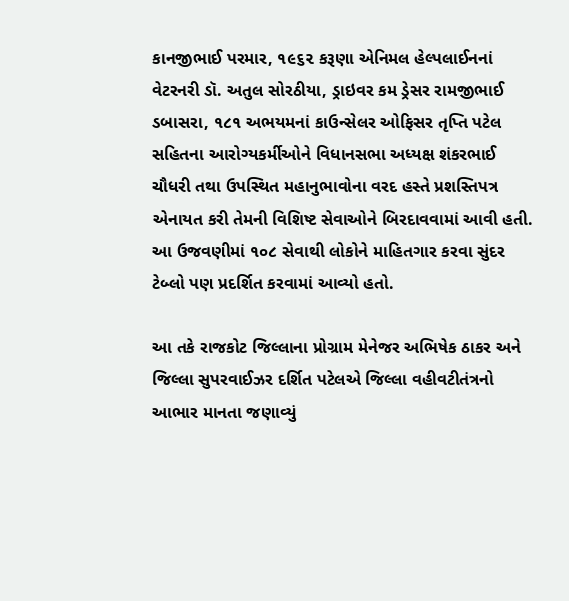કાનજીભાઈ પરમાર, ૧૯૬૨ કરૂણા એનિમલ હેલ્પલાઈનનાં વેટરનરી ડૉ. અતુલ સોરઠીયા, ડ્રાઇવર કમ ડ્રેસર રામજીભાઈ ડબાસરા, ૧૮૧ અભયમનાં કાઉન્સેલર ઓફિસર તૃપ્તિ પટેલ સહિતના આરોગ્યકર્મીઓને વિધાનસભા અધ્યક્ષ શંકરભાઈ ચૌધરી તથા ઉપસ્થિત મહાનુભાવોના વરદ હસ્તે પ્રશસ્તિપત્ર એનાયત કરી તેમની વિશિષ્ટ સેવાઓને બિરદાવવામાં આવી હતી. આ ઉજવણીમાં ૧૦૮ સેવાથી લોકોને માહિતગાર કરવા સુંદર ટેબ્લો પણ પ્રદર્શિત કરવામાં આવ્યો હતો.

આ તકે રાજકોટ જિલ્લાના પ્રોગ્રામ મેનેજર અભિષેક ઠાકર અને જિલ્લા સુપરવાઈઝર દર્શિત પટેલએ જિલ્લા વહીવટીતંત્રનો આભાર માનતા જણાવ્યું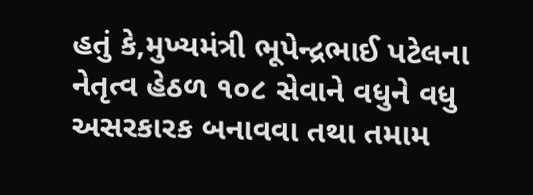હતું કે,મુખ્યમંત્રી ભૂપેન્દ્રભાઈ પટેલના નેતૃત્વ હેઠળ ૧૦૮ સેવાને વધુને વધુ અસરકારક બનાવવા તથા તમામ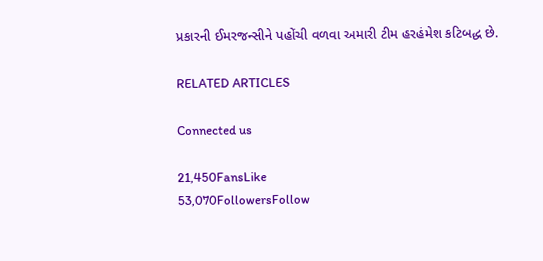પ્રકારની ઈમરજન્સીને પહોંચી વળવા અમારી ટીમ હરહંમેશ કટિબદ્ધ છે.

RELATED ARTICLES

Connected us

21,450FansLike
53,070FollowersFollow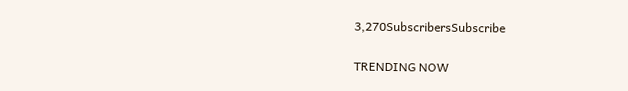3,270SubscribersSubscribe

TRENDING NOW